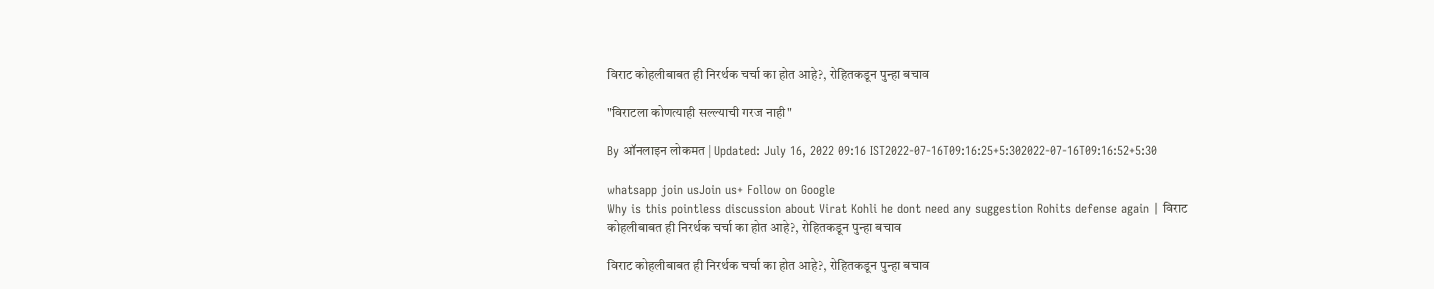विराट कोहलीबाबत ही निरर्थक चर्चा का होत आहे?, रोहितकडून पुन्हा बचाव

"विराटला कोणत्याही सल्ल्याची गरज नाही"

By ऑनलाइन लोकमत | Updated: July 16, 2022 09:16 IST2022-07-16T09:16:25+5:302022-07-16T09:16:52+5:30

whatsapp join usJoin us+ Follow on Google
Why is this pointless discussion about Virat Kohli he dont need any suggestion Rohits defense again | विराट कोहलीबाबत ही निरर्थक चर्चा का होत आहे?, रोहितकडून पुन्हा बचाव

विराट कोहलीबाबत ही निरर्थक चर्चा का होत आहे?, रोहितकडून पुन्हा बचाव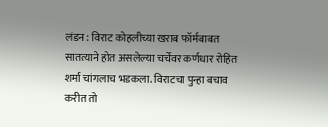लंडन : विराट कोहलीच्या खराब फॉर्मबाबत सातत्याने होत असलेल्या चर्चेवर कर्णधार रोहित शर्मा चांगलाच भडकला. विराटचा पुन्हा बचाव करीत तो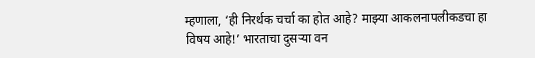म्हणाला, ‘ही निरर्थक चर्चा का होत आहे? माझ्या आकलनापलीकडचा हा विषय आहे!’ भारताचा दुसऱ्या वन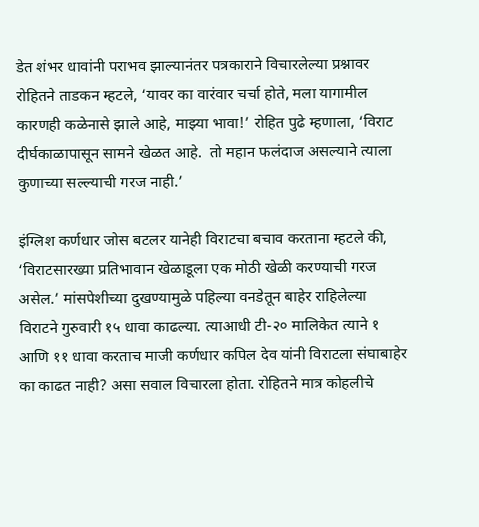डेत शंभर धावांनी पराभव झाल्यानंतर पत्रकाराने विचारलेल्या प्रश्नावर रोहितने ताडकन म्हटले, ‘यावर का वारंवार चर्चा होते, मला यागामील कारणही कळेनासे झाले आहे, माझ्या भावा!’ रोहित पुढे म्हणाला, ‘विराट दीर्घकाळापासून सामने खेळत आहे.  तो महान फलंदाज असल्याने त्याला कुणाच्या सल्ल्याची गरज नाही.’

इंग्लिश कर्णधार जोस बटलर यानेही विराटचा बचाव करताना म्हटले की, ‘विराटसारख्या प्रतिभावान खेळाडूला एक मोठी खेळी करण्याची गरज असेल.’ मांसपेशीच्या दुखण्यामुळे पहिल्या वनडेतून बाहेर राहिलेल्या विराटने गुरुवारी १५ धावा काढल्या. त्याआधी टी-२० मालिकेत त्याने १ आणि ११ धावा करताच माजी कर्णधार कपिल देव यांनी विराटला संघाबाहेर का काढत नाही? असा सवाल विचारला होता. रोहितने मात्र कोहलीचे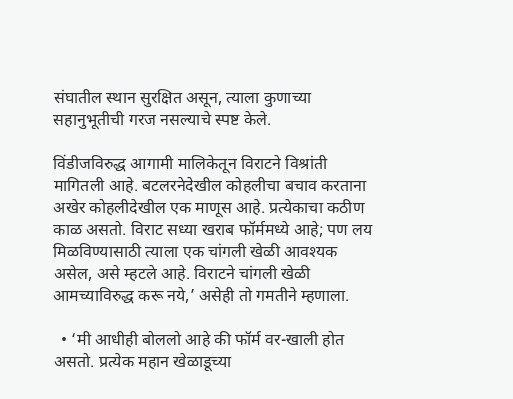संघातील स्थान सुरक्षित असून, त्याला कुणाच्या सहानुभूतीची गरज नसल्याचे स्पष्ट केले.

विंडीजविरुद्ध आगामी मालिकेतून विराटने विश्रांती मागितली आहे. बटलरनेदेखील कोहलीचा बचाव करताना अखेर कोहलीदेखील एक माणूस आहे. प्रत्येकाचा कठीण काळ असतो. विराट सध्या खराब फॉर्ममध्ये आहे; पण लय मिळविण्यासाठी त्याला एक चांगली खेळी आवश्यक असेल, असे म्हटले आहे. विराटने चांगली खेळी आमच्याविरुद्ध करू नये,’ असेही तो गमतीने म्हणाला.

  • ‘मी आधीही बोललो आहे की फॉर्म वर-खाली होत असतो. प्रत्येक महान खेळाडूच्या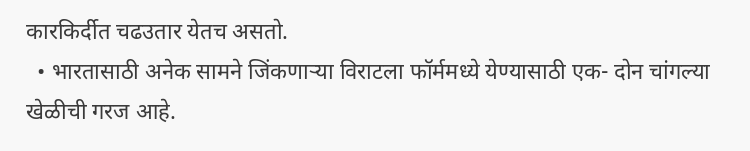कारकिर्दीत चढउतार येतच असतो.
  • भारतासाठी अनेक सामने जिंकणाऱ्या विराटला फॉर्ममध्ये येण्यासाठी एक- दोन चांगल्या खेळीची गरज आहे.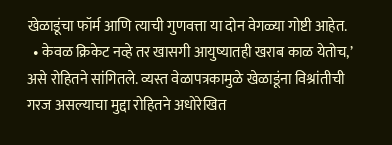खेळाडूंचा फॉर्म आणि त्याची गुणवत्ता या दोन वेगळ्या गोष्टी आहेत.
  • केवळ क्रिकेट नव्हे तर खासगी आयुष्यातही खराब काळ येतोच,’ असे रोहितने सांगितले. व्यस्त वेळापत्रकामुळे खेळाडूंना विश्रांतीची गरज असल्याचा मुद्दा रोहितने अधोरेखित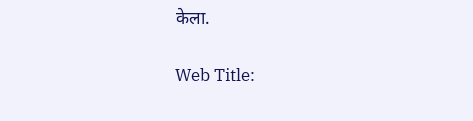केला.

Web Title: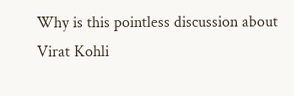Why is this pointless discussion about Virat Kohli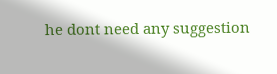he dont need any suggestion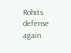Rohits defense again